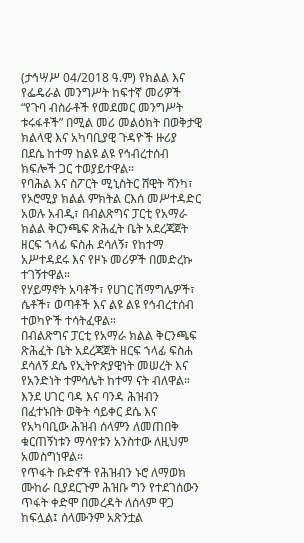(ታኅሣሥ 04/2018 ዓ.ም) የክልል እና የፌዴራል መንግሥት ከፍተኛ መሪዎች “የጉባ ብስራቶች የመደመር መንግሥት ቱሩፋቶች” በሚል መሪ መልዕክት በወቅታዊ ክልላዊ እና አካባቢያዊ ጉዳዮች ዙሪያ በደሴ ከተማ ከልዩ ልዩ የኅብረተሰብ ክፍሎች ጋር ተወያይተዋል።
የባሕል እና ስፖርት ሚኒስትር ሸዊት ሻንካ፣ የኦሮሚያ ክልል ምክትል ርእሰ መሥተዳድር አወሉ አብዲ፣ በብልጽግና ፓርቲ የአማራ ክልል ቅርንጫፍ ጽሕፈት ቤት አደረጃጀት ዘርፍ ኀላፊ ፍስሐ ደሳለኝ፣ የከተማ አሥተዳደሩ እና የዞኑ መሪዎች በመድረኩ ተገኝተዋል።
የሃይማኖት አባቶች፣ የሀገር ሽማግሌዎች፣ ሴቶች፣ ወጣቶች እና ልዩ ልዩ የኅብረተሰብ ተወካዮች ተሳትፈዋል።
በብልጽግና ፓርቲ የአማራ ክልል ቅርንጫፍ ጽሕፈት ቤት አደረጃጀት ዘርፍ ኀላፊ ፍስሐ ደሳለኝ ደሴ የኢትዮጵያዊነት መሠረት እና የአንድነት ተምሳሌት ከተማ ናት ብለዋል።
እንደ ሀገር ባዳ እና ባንዳ ሕዝብን በፈተኑበት ወቅት ሳይቀር ደሴ እና የአካባቢው ሕዝብ ሰላምን ለመጠበቅ ቁርጠኝነቱን ማሳየቱን አንስተው ለዚህም አመስግነዋል።
የጥፋት ቡድኖች የሕዝብን ኑሮ ለማወክ ሙከራ ቢያደርጉም ሕዝቡ ግን የተደገሰውን ጥፋት ቀድሞ በመረዳት ለሰላም ዋጋ ከፍሏል፤ ሰላሙንም አጽንቷል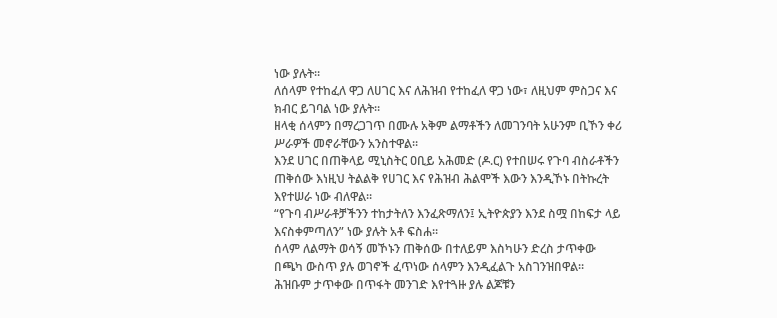ነው ያሉት።
ለሰላም የተከፈለ ዋጋ ለሀገር እና ለሕዝብ የተከፈለ ዋጋ ነው፣ ለዚህም ምስጋና እና ክብር ይገባል ነው ያሉት።
ዘላቂ ሰላምን በማረጋገጥ በሙሉ አቅም ልማቶችን ለመገንባት አሁንም ቢኾን ቀሪ ሥራዎች መኖራቸውን አንስተዋል።
እንደ ሀገር በጠቅላይ ሚኒስትር ዐቢይ አሕመድ (ዶ.ር) የተበሠሩ የጉባ ብስራቶችን ጠቅሰው እነዚህ ትልልቅ የሀገር እና የሕዝብ ሕልሞች እውን እንዲኾኑ በትኩረት እየተሠራ ነው ብለዋል።
“የጉባ ብሥራቶቻችንን ተከታትለን እንፈጽማለን፤ ኢትዮጵያን እንደ ስሟ በከፍታ ላይ እናስቀምጣለን” ነው ያሉት አቶ ፍስሐ።
ሰላም ለልማት ወሳኝ መኾኑን ጠቅሰው በተለይም እስካሁን ድረስ ታጥቀው በጫካ ውስጥ ያሉ ወገኖች ፈጥነው ሰላምን እንዲፈልጉ አስገንዝበዋል።
ሕዝቡም ታጥቀው በጥፋት መንገድ እየተጓዙ ያሉ ልጆቹን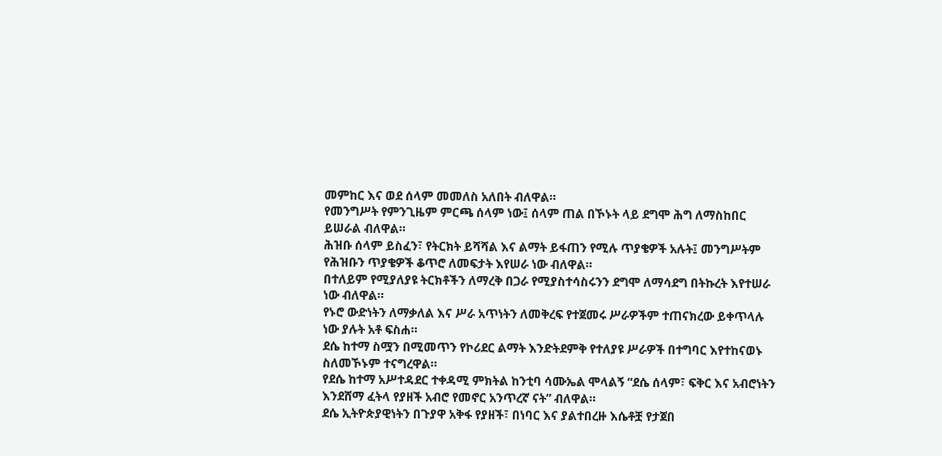መምከር እና ወደ ሰላም መመለስ አለበት ብለዋል።
የመንግሥት የምንጊዜም ምርጫ ሰላም ነው፤ ሰላም ጠል በኾኑት ላይ ደግሞ ሕግ ለማስከበር ይሠራል ብለዋል።
ሕዝቡ ሰላም ይስፈን፣ የትርክት ይሻሻል እና ልማት ይፋጠን የሚሉ ጥያቄዎች አሉት፤ መንግሥትም የሕዝቡን ጥያቄዎች ቆጥሮ ለመፍታት እየሠራ ነው ብለዋል።
በተለይም የሚያለያዩ ትርክቶችን ለማረቅ በጋራ የሚያስተሳስሩንን ደግሞ ለማሳደግ በትኩረት እየተሠራ ነው ብለዋል።
የኑሮ ውድነትን ለማቃለል እና ሥራ አጥነትን ለመቅረፍ የተጀመሩ ሥራዎችም ተጠናክረው ይቀጥላሉ ነው ያሉት አቶ ፍስሐ።
ደሴ ከተማ ስሟን በሚመጥን የኮሪደር ልማት እንድትደምቅ የተለያዩ ሥራዎች በተግባር እየተከናወኑ ስለመኾኑም ተናግረዋል።
የደሴ ከተማ አሥተዳደር ተቀዳሚ ምክትል ከንቲባ ሳሙኤል ሞላልኝ “ደሴ ሰላም፣ ፍቅር እና አብሮነትን እንደሸማ ፈትላ የያዘች አብሮ የመኖር አንጥረኛ ናት” ብለዋል።
ደሴ ኢትዮጵያዊነትን በጉያዋ አቅፋ የያዘች፣ በነባር እና ያልተበረዙ እሴቶቿ የታጀበ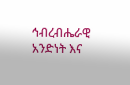ኅብረብሔራዊ አንድነት እና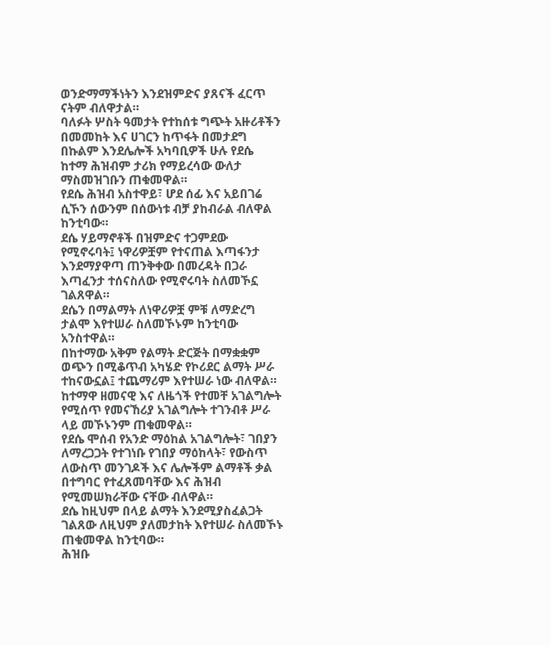ወንድማማችነትን እንደዝምድና ያጸናች ፈርጥ ናትም ብለዋታል።
ባለፉት ሦስት ዓመታት የተከሰቱ ግጭት አዙሪቶችን በመመከት እና ሀገርን ከጥፋት በመታደግ በኩልም እንደሌሎች አካባቢዎች ሁሉ የደሴ ከተማ ሕዝብም ታሪክ የማይረሳው ውለታ ማስመዝገቡን ጠቁመዋል።
የደሴ ሕዝብ አስተዋይ፣ ሆደ ሰፊ እና አይበገሬ ሲኾን ሰውንም በሰውነቱ ብቻ ያከብራል ብለዋል ከንቲባው።
ደሴ ሃይማኖቶች በዝምድና ተጋምደው የሚኖሩባት፤ ነዋሪዎቿም የተናጠል እጣፋንታ እንደማያዋጣ ጠንቅቀው በመረዳት በጋራ እጣፈንታ ተሰናስለው የሚኖሩባት ስለመኾኗ ገልጸዋል።
ደሴን በማልማት ለነዋሪዎቿ ምቹ ለማድረግ ታልሞ እየተሠራ ስለመኾኑም ከንቲባው አንስተዋል።
በከተማው አቅም የልማት ድርጅት በማቋቋም ወጭን በሚቆጥብ አካሄድ የኮሪደር ልማት ሥራ ተከናውኗል፤ ተጨማሪም እየተሠራ ነው ብለዋል።
ከተማዋ ዘመናዊ እና ለዜጎች የተመቸ አገልግሎት የሚሰጥ የመናኸሪያ አገልግሎት ተገንብቶ ሥራ ላይ መኾኑንም ጠቁመዋል።
የደሴ ሞሰብ የአንድ ማዕከል አገልግሎት፣ ገበያን ለማረጋጋት የተገነቡ የገበያ ማዕከላት፣ የውስጥ ለውስጥ መንገዶች እና ሌሎችም ልማቶች ቃል በተግባር የተፈጸመባቸው እና ሕዝብ የሚመሠክራቸው ናቸው ብለዋል።
ደሴ ከዚህም በላይ ልማት እንደሚያስፈልጋት ገልጸው ለዚህም ያለመታከት እየተሠራ ስለመኾኑ ጠቁመዋል ከንቲባው።
ሕዝቡ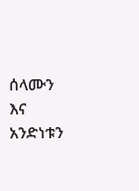ሰላሙን እና አንድነቱን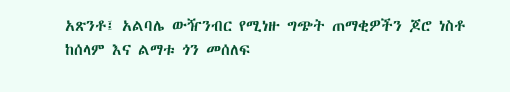አጽንቶ፤ አልባሌ ውዥንብር የሚነዙ ግጭት ጠማቂዎችን ጆሮ ነስቶ ከሰላም እና ልማቱ ጎን መሰለፍ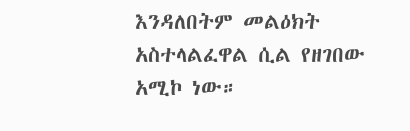እንዳለበትም መልዕክት አስተላልፈዋል ሲል የዘገበው አሚኮ ነው።